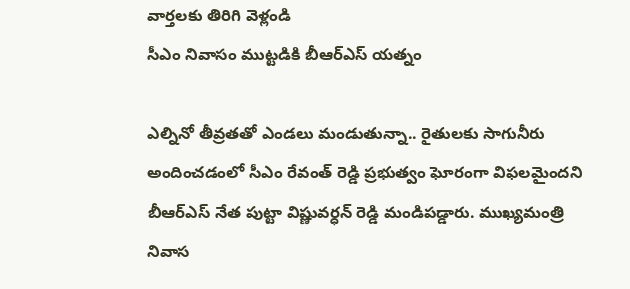వార్తలకు తిరిగి వెళ్లండి
సీఎం నివాసం ముట్టడికి బీఆర్ఎస్ యత్నం

ఎల్నినో తీవ్రతతో ఎండలు మండుతున్నా.. రైతులకు సాగునీరు అందించడంలో సీఎం రేవంత్ రెడ్డి ప్రభుత్వం ఘోరంగా విఫలమైందని బీఆర్ఎస్ నేత పుట్టా విష్ణువర్ధన్ రెడ్డి మండిపడ్డారు. ముఖ్యమంత్రి నివాస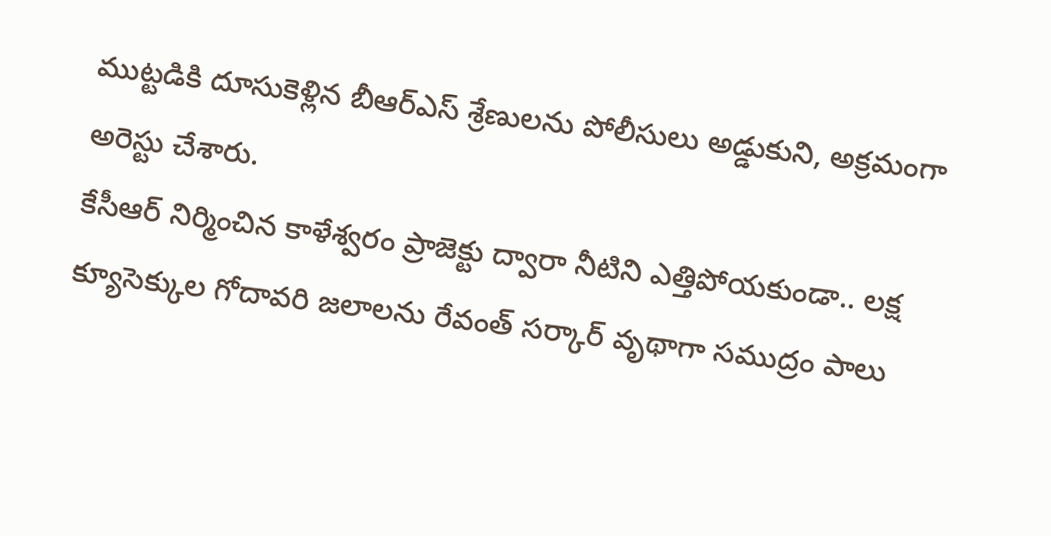ముట్టడికి దూసుకెళ్లిన బీఆర్ఎస్ శ్రేణులను పోలీసులు అడ్డుకుని, అక్రమంగా అరెస్టు చేశారు.
కేసీఆర్ నిర్మించిన కాళేశ్వరం ప్రాజెక్టు ద్వారా నీటిని ఎత్తిపోయకుండా.. లక్ష క్యూసెక్కుల గోదావరి జలాలను రేవంత్ సర్కార్ వృథాగా సముద్రం పాలు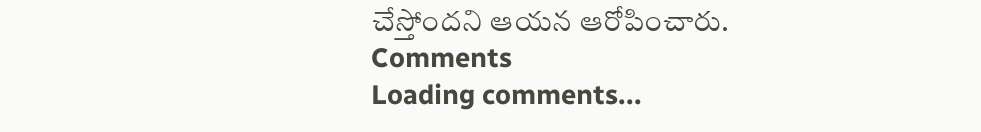చేస్తోందని ఆయన ఆరోపించారు.
Comments
Loading comments...